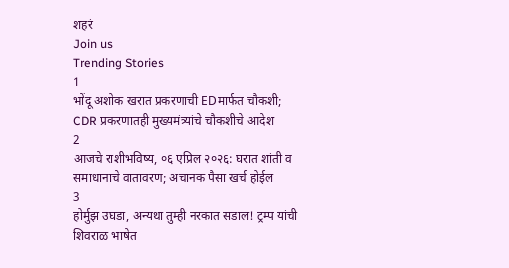शहरं
Join us
Trending Stories
1
भोंदू अशोक खरात प्रकरणाची EDमार्फत चौकशी; CDR प्रकरणातही मुख्यमंत्र्यांचे चौकशीचे आदेश
2
आजचे राशीभविष्य, ०६ एप्रिल २०२६: घरात शांती व समाधानाचे वातावरण; अचानक पैसा खर्च होईल
3
होर्मुझ उघडा, अन्यथा तुम्ही नरकात सडाल! ट्रम्प यांची शिवराळ भाषेत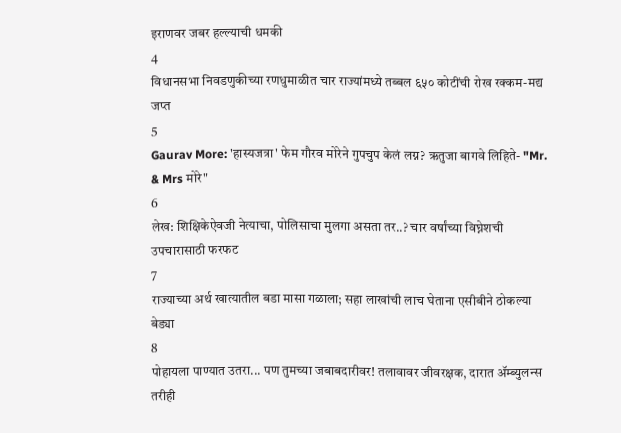इराणवर जबर हल्ल्याची धमकी
4
विधानसभा निवडणुकीच्या रणधुमाळीत चार राज्यांमध्ये तब्बल ६५० कोटींची रोख रक्कम-मद्य जप्त
5
Gaurav More: 'हास्यजत्रा' फेम गौरव मोरेने गुपचुप केलं लग्न? ऋतुजा बागवे लिहिते- "Mr. & Mrs मोरे"
6
लेख: शिक्षिकेऐवजी नेत्याचा, पोलिसाचा मुलगा असता तर..? चार वर्षांच्या विघ्नेशची उपचारासाठी फरफट
7
राज्याच्या अर्थ खात्यातील बडा मासा गळाला; सहा लाखांची लाच घेताना एसीबीने ठोकल्या बेड्या
8
पोहायला पाण्यात उतरा... पण तुमच्या जबाबदारीवर! तलावावर जीवरक्षक, दारात ॲम्ब्युलन्स तरीही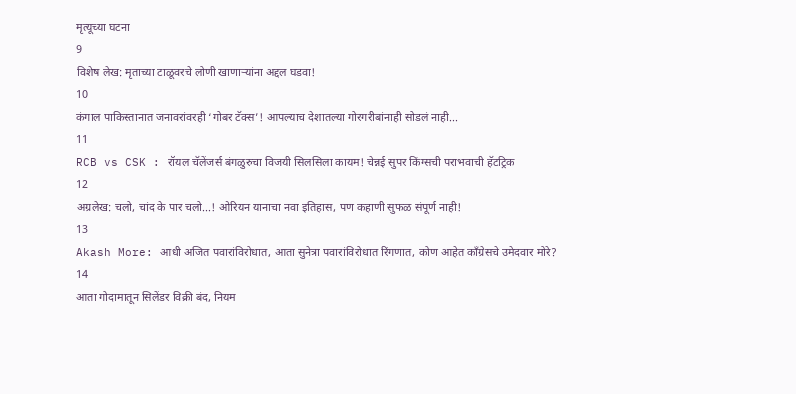मृत्यूच्या घटना
9
विशेष लेख: मृताच्या टाळूवरचे लोणी खाणाऱ्यांना अद्दल घडवा!
10
कंगाल पाकिस्तानात जनावरांवरही ‘गोबर टॅक्स’! आपल्याच देशातल्या गोरगरीबांनाही सोडलं नाही...
11
RCB vs CSK : रॉयल चॅलेंजर्स बंगळुरुचा विजयी सिलसिला कायम! चेन्नई सुपर किंग्सची पराभवाची हॅटट्रिक
12
अग्रलेख: चलो, चांद के पार चलो...! ओरियन यानाचा नवा इतिहास, पण कहाणी सुफळ संपूर्ण नाही!
13
Akash More: आधी अजित पवारांविरोधात, आता सुनेत्रा पवारांविरोधात रिंगणात, कोण आहेत काँग्रेसचे उमेदवार मोरे?
14
आता गोदामातून सिलेंडर विक्री बंद, नियम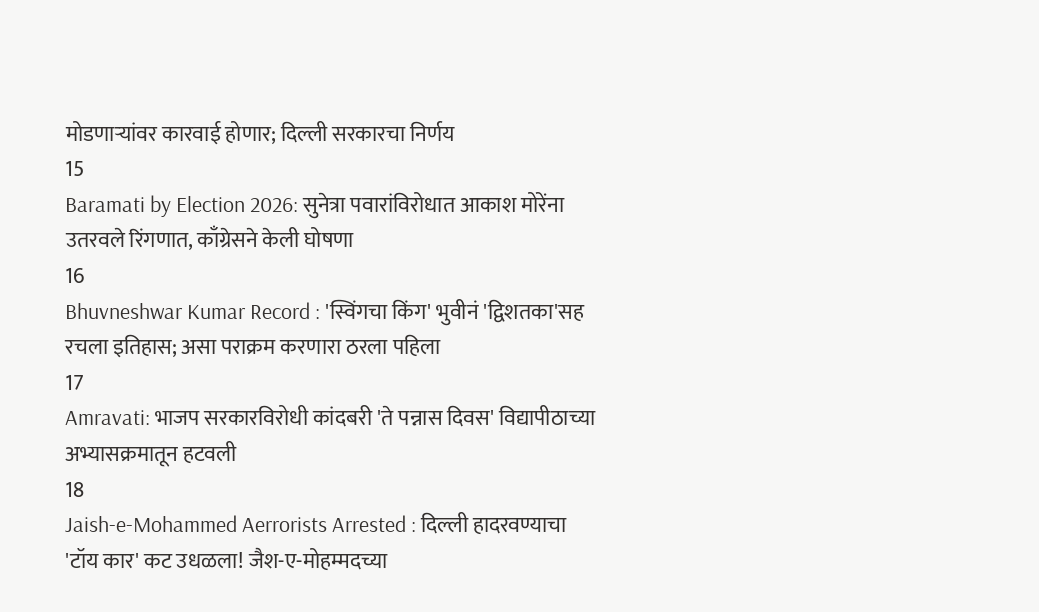मोडणाऱ्यांवर कारवाई होणार; दिल्ली सरकारचा निर्णय
15
Baramati by Election 2026: सुनेत्रा पवारांविरोधात आकाश मोरेंना उतरवले रिंगणात, काँग्रेसने केली घोषणा
16
Bhuvneshwar Kumar Record : 'स्विंगचा किंग' भुवीनं 'द्विशतका'सह रचला इतिहास; असा पराक्रम करणारा ठरला पहिला
17
Amravati: भाजप सरकारविरोधी कांदबरी 'ते पन्नास दिवस' विद्यापीठाच्या अभ्यासक्रमातून हटवली
18
Jaish-e-Mohammed Aerrorists Arrested : दिल्ली हादरवण्याचा 'टॉय कार' कट उधळला! जैश-ए-मोहम्मदच्या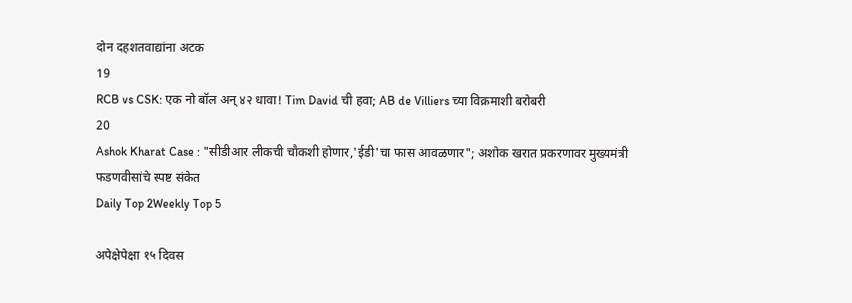दोन दहशतवाद्यांना अटक
19
RCB vs CSK: एक नो बॉल अन् ४२ धावा! Tim David ची हवा; AB de Villiers च्या विक्रमाशी बरोबरी
20
Ashok Kharat Case : "सीडीआर लीकची चौकशी होणार,'ईडी'चा फास आवळणार"; अशोक खरात प्रकरणावर मुख्यमंत्री फडणवीसांचे स्पष्ट संकेत
Daily Top 2Weekly Top 5

अपेक्षेपेक्षा १५ दिवस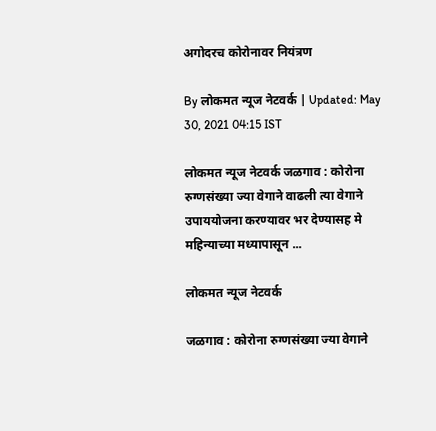अगोदरच कोरोनावर नियंत्रण

By लोकमत न्यूज नेटवर्क | Updated: May 30, 2021 04:15 IST

लोकमत न्यूज नेटवर्क जळगाव : कोरोना रुग्णसंख्या ज्या वेगाने वाढली त्या वेगाने उपाययोजना करण्यावर भर देण्यासह मे महिन्याच्या मध्यापासून ...

लोकमत न्यूज नेटवर्क

जळगाव : कोरोना रुग्णसंख्या ज्या वेगाने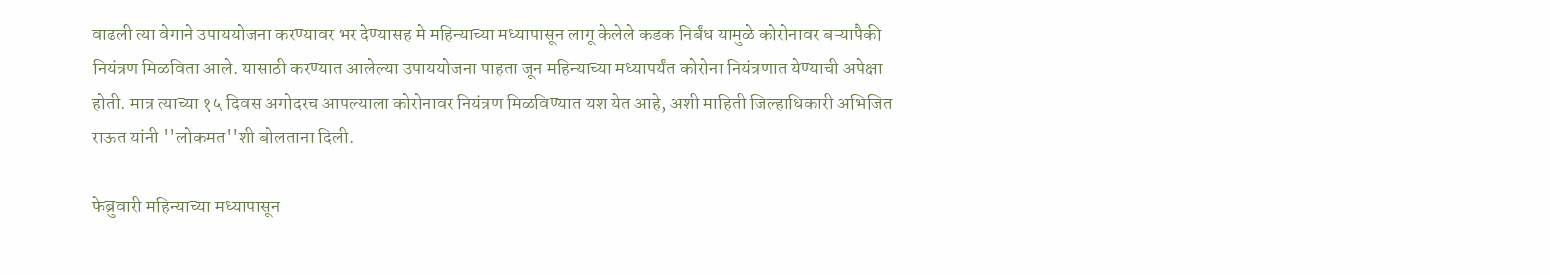वाढली त्या वेगाने उपाययोजना करण्यावर भर देण्यासह मे महिन्याच्या मध्यापासून लागू केलेले कडक निर्बंध यामुळे कोरोनावर बऱ्यापैकी नियंत्रण मिळविता आले. यासाठी करण्यात आलेल्या उपाययोजना पाहता जून महिन्याच्या मध्यापर्यंत कोरोना नियंत्रणात येण्याची अपेक्षा होती. मात्र त्याच्या १५ दिवस अगोदरच आपल्याला कोरोनावर नियंत्रण मिळविण्यात यश येत आहे, अशी माहिती जिल्हाधिकारी अभिजित राऊत यांनी ''लोकमत''शी बोलताना दिली.

फेब्रुवारी महिन्याच्या मध्यापासून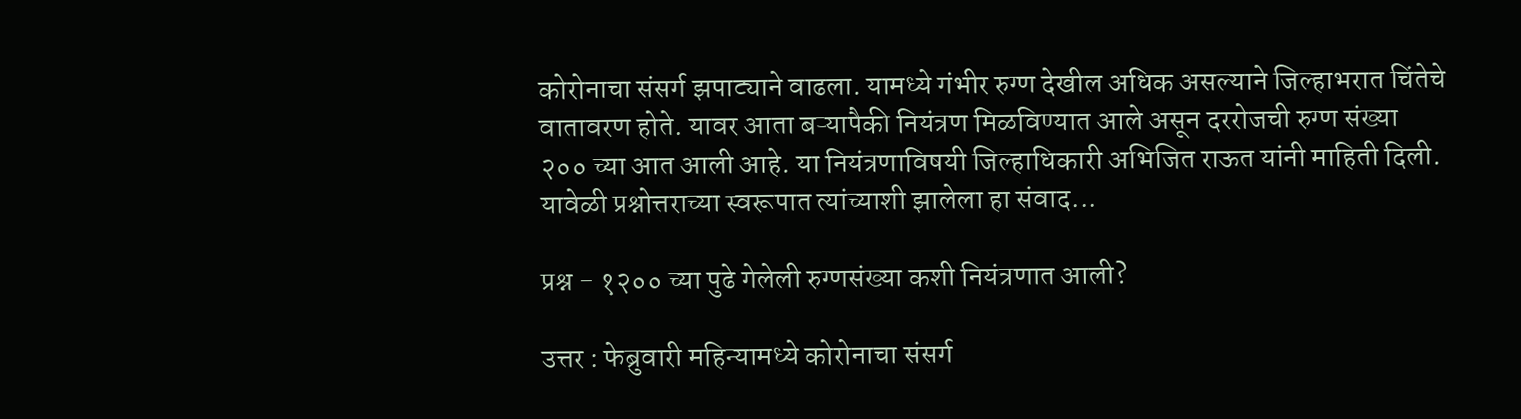कोरोनाचा संसर्ग झपाट्याने वाढला. यामध्ये गंभीर रुग्ण देखील अधिक असल्याने जिल्हाभरात चिंतेचे वातावरण होते. यावर आता बऱ्यापैकी नियंत्रण मिळविण्यात आले असून दररोजची रुग्ण संख्या २०० च्या आत आली आहे. या नियंत्रणाविषयी जिल्हाधिकारी अभिजित राऊत यांनी माहिती दिली. यावेळी प्रश्नोत्तराच्या स्वरूपात त्यांच्याशी झालेला हा संवाद...

प्रश्न - १२०० च्या पुढे गेलेली रुग्णसंख्या कशी नियंत्रणात आली?

उत्तर : फेब्रुवारी महिन्यामध्ये कोरोनाचा संसर्ग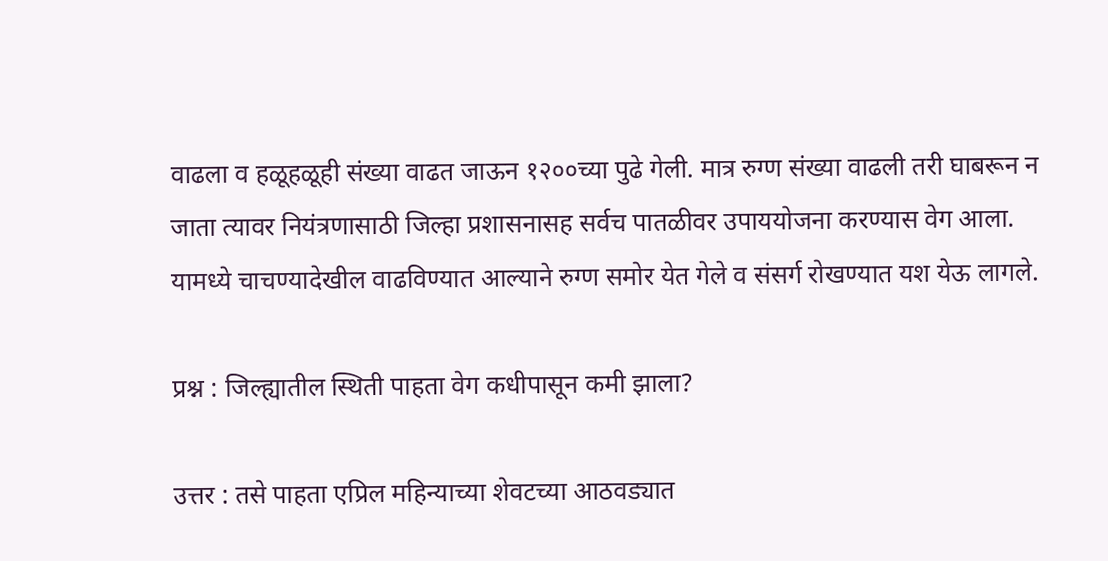वाढला व हळूहळूही संख्या वाढत जाऊन १२००च्या पुढे गेली. मात्र रुग्ण संख्या वाढली तरी घाबरून न जाता त्यावर नियंत्रणासाठी जिल्हा प्रशासनासह सर्वच पातळीवर उपाययोजना करण्यास वेग आला. यामध्ये चाचण्यादेखील वाढविण्यात आल्याने रुग्ण समोर येत गेले व संसर्ग रोखण्यात यश येऊ लागले.

प्रश्न : जिल्ह्यातील स्थिती पाहता वेग कधीपासून कमी झाला?

उत्तर : तसे पाहता एप्रिल महिन्याच्या शेवटच्या आठवड्यात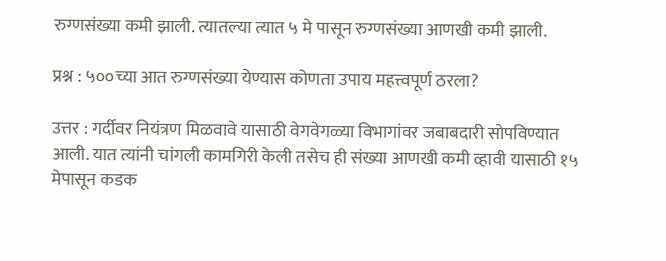रुग्णसंख्या कमी झाली. त्यातल्या त्यात ५ मे पासून रुग्णसंख्या आणखी कमी झाली.

प्रश्न : ५००च्या आत रुग्णसंख्या येण्यास कोणता उपाय महत्त्वपूर्ण ठरला?

उत्तर : गर्दीवर नियंत्रण मिळवावे यासाठी वेगवेगळ्या विभागांवर जबाबदारी सोपविण्यात आली. यात त्यांनी चांगली कामगिरी केली तसेच ही संख्या आणखी कमी व्हावी यासाठी १५ मेपासून कडक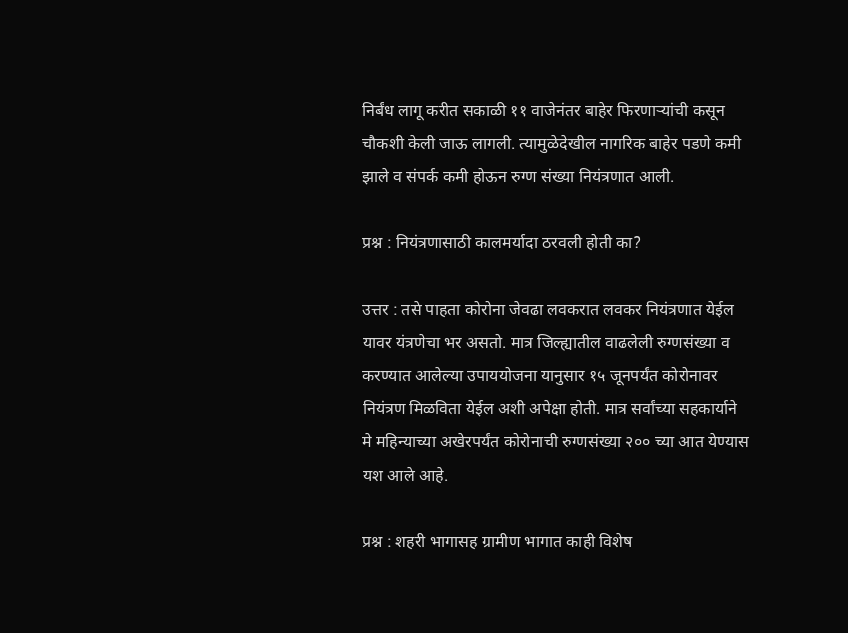निर्बंध लागू करीत सकाळी ११ वाजेनंतर बाहेर फिरणाऱ्यांची कसून चौकशी केली जाऊ लागली. त्यामुळेदेखील नागरिक बाहेर पडणे कमी झाले व संपर्क कमी होऊन रुग्ण संख्या नियंत्रणात आली.

प्रश्न : नियंत्रणासाठी कालमर्यादा ठरवली होती का?

उत्तर : तसे पाहता कोरोना जेवढा लवकरात लवकर नियंत्रणात येईल यावर यंत्रणेचा भर असतो. मात्र जिल्ह्यातील वाढलेली रुग्णसंख्या व करण्यात आलेल्या उपाययोजना यानुसार १५ जूनपर्यंत कोरोनावर नियंत्रण मिळविता येईल अशी अपेक्षा होती. मात्र सर्वांच्या सहकार्याने मे महिन्याच्या अखेरपर्यंत कोरोनाची रुग्णसंख्या २०० च्या आत येण्यास यश आले आहे.

प्रश्न : शहरी भागासह ग्रामीण भागात काही विशेष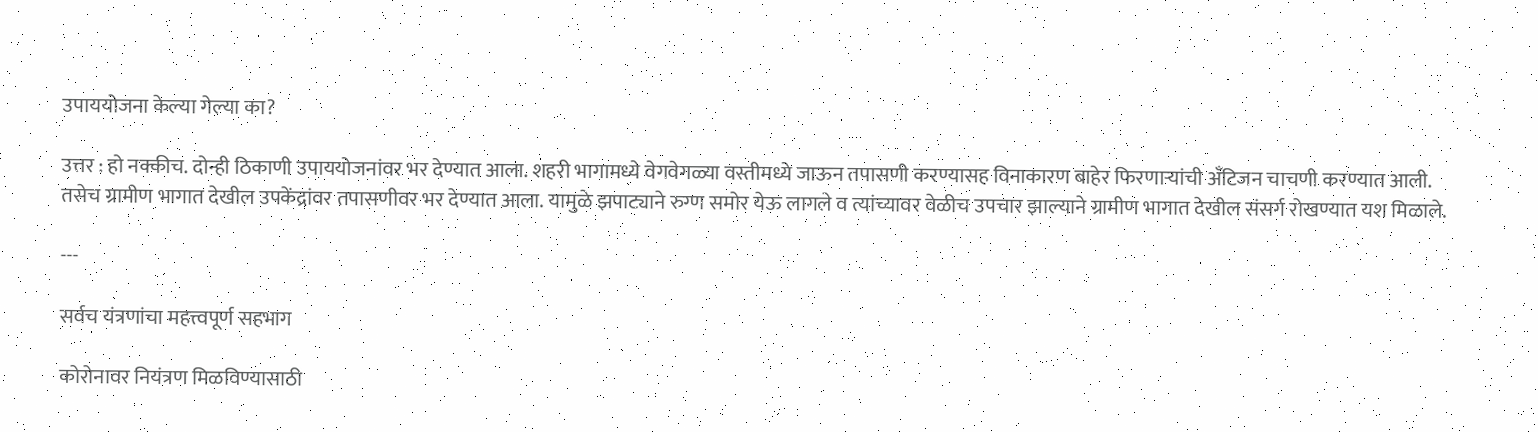उपाययोजना केल्या गेल्या का?

उत्तर : हो नक्कीच. दोन्ही ठिकाणी उपाययोजनांवर भर देण्यात आला. शहरी भागामध्ये वेगवेगळ्या वस्तीमध्ये जाऊन तपासणी करण्यासह विनाकारण बाहेर फिरणाऱ्यांची अँटिजन चाचणी करण्यात आली. तसेच ग्रामीण भागात देखील उपकेंद्रांवर तपासणीवर भर देण्यात आला. यामुळे झपाट्याने रुग्ण समोर येऊ लागले व त्यांच्यावर वेळीच उपचार झाल्याने ग्रामीण भागात देखील संसर्ग रोखण्यात यश मिळाले.

---

सर्वच यंत्रणांचा महत्त्वपूर्ण सहभाग

कोरोनावर नियंत्रण मिळविण्यासाठी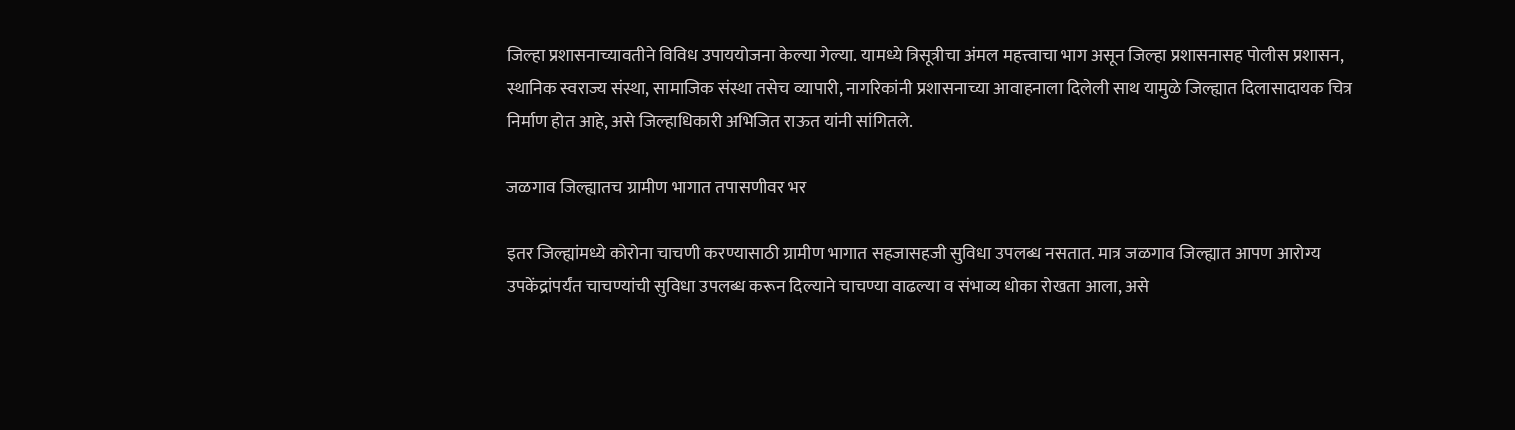जिल्हा प्रशासनाच्यावतीने विविध उपाययोजना केल्या गेल्या. यामध्ये त्रिसूत्रीचा अंमल महत्त्वाचा भाग असून जिल्हा प्रशासनासह पोलीस प्रशासन, स्थानिक स्वराज्य संस्था, सामाजिक संस्था तसेच व्यापारी, नागरिकांनी प्रशासनाच्या आवाहनाला दिलेली साथ यामुळे जिल्ह्यात दिलासादायक चित्र निर्माण होत आहे, असे जिल्हाधिकारी अभिजित राऊत यांनी सांगितले.

जळगाव जिल्ह्यातच ग्रामीण भागात तपासणीवर भर

इतर जिल्ह्यांमध्ये कोरोना चाचणी करण्यासाठी ग्रामीण भागात सहजासहजी सुविधा उपलब्ध नसतात. मात्र जळगाव जिल्ह्यात आपण आरोग्य उपकेंद्रांपर्यंत चाचण्यांची सुविधा उपलब्ध करून दिल्याने चाचण्या वाढल्या व संभाव्य धोका रोखता आला, असे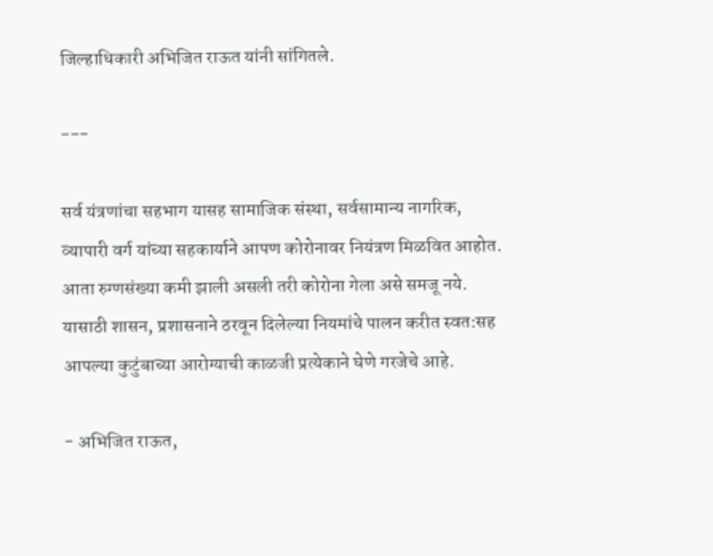जिल्हाधिकारी अभिजित राऊत यांनी सांगितले.

---

सर्व यंत्रणांचा सहभाग यासह सामाजिक संस्था, सर्वसामान्य नागरिक, व्यापारी वर्ग यांच्या सहकार्याने आपण कोरोनावर नियंत्रण मिळवित आहोत. आता रुग्णसंख्या कमी झाली असली तरी कोरोना गेला असे समजू नये. यासाठी शासन, प्रशासनाने ठरवून दिलेल्या नियमांचे पालन करीत स्वत:सह आपल्या कुटुंबाच्या आरोग्याची काळजी प्रत्येकाने घेणे गरजेचे आहे.

- अभिजित राऊत,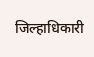जिल्हाधिकारी